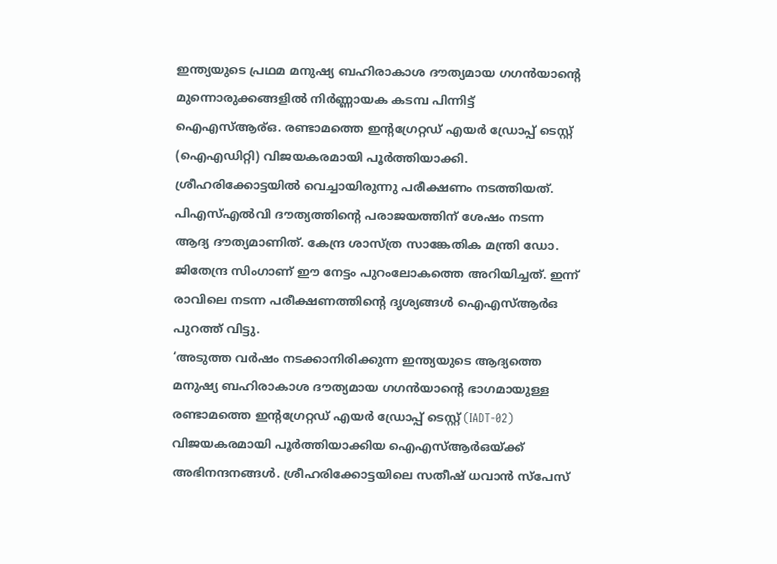ഇന്ത്യയുടെ പ്രഥമ മനുഷ്യ ബഹിരാകാശ ദൗത്യമായ ഗഗൻയാന്റെ മുന്നൊരുക്കങ്ങളിൽ നിർണ്ണായക കടമ്പ പിന്നിട്ട് ഐഎസ്ആര്ഒ. രണ്ടാമത്തെ ഇന്റഗ്രേറ്റഡ് എയർ ഡ്രോപ്പ് ടെസ്റ്റ് (ഐഎഡിറ്റി) വിജയകരമായി പൂർത്തിയാക്കി. ശ്രീഹരിക്കോട്ടയിൽ വെച്ചായിരുന്നു പരീക്ഷണം നടത്തിയത്. പിഎസ്എൽവി ദൗത്യത്തിന്റെ പരാജയത്തിന് ശേഷം നടന്ന ആദ്യ ദൗത്യമാണിത്. കേന്ദ്ര ശാസ്ത്ര സാങ്കേതിക മന്ത്രി ഡോ. ജിതേന്ദ്ര സിംഗാണ് ഈ നേട്ടം പുറംലോകത്തെ അറിയിച്ചത്. ഇന്ന് രാവിലെ നടന്ന പരീക്ഷണത്തിന്റെ ദൃശ്യങ്ങൾ ഐഎസ്ആർഒ പുറത്ത് വിട്ടു.
‘അടുത്ത വർഷം നടക്കാനിരിക്കുന്ന ഇന്ത്യയുടെ ആദ്യത്തെ മനുഷ്യ ബഹിരാകാശ ദൗത്യമായ ഗഗൻയാന്റെ ഭാഗമായുള്ള രണ്ടാമത്തെ ഇന്റഗ്രേറ്റഡ് എയർ ഡ്രോപ്പ് ടെസ്റ്റ് (IADT-02) വിജയകരമായി പൂർത്തിയാക്കിയ ഐഎസ്ആർഒയ്ക്ക് അഭിനന്ദനങ്ങൾ. ശ്രീഹരിക്കോട്ടയിലെ സതീഷ് ധവാൻ സ്പേസ്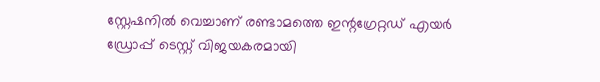സ്റ്റേഷനിൽ വെച്ചാണ് രണ്ടാമത്തെ ഇന്റഗ്രേറ്റഡ് എയർ ഡ്രോപ്പ് ടെസ്റ്റ് വിജയകരമായി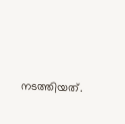നടത്തിയത്.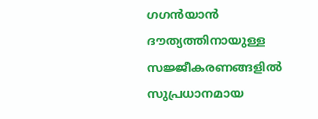ഗഗൻയാൻ ദൗത്യത്തിനായുള്ള സജ്ജീകരണങ്ങളിൽ സുപ്രധാനമായ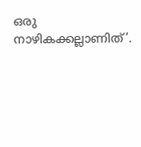ഒരു നാഴികക്കല്ലാണിത്’.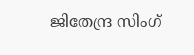ജിതേന്ദ്ര സിംഗ്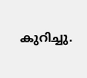കുറിച്ചു.